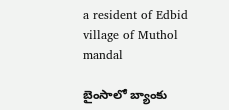a resident of Edbid village of Muthol mandal

బైంసాలో బ్యాంకు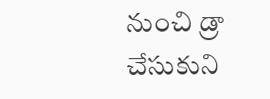నుంచి డ్రా చేసుకుని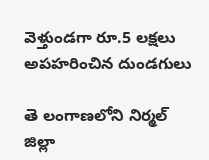వెళ్తుండగా రూ.5 లక్షలు అపహరించిన దుండగులు

తె లంగాణలోని నిర్మల్ జిల్లా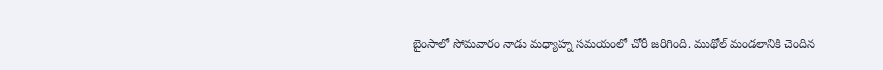బైంసాలో సోమవారం నాడు మధ్యాహ్న సమయంలో చోరీ జరిగింది. ముథోల్ మండలానికి చెందిన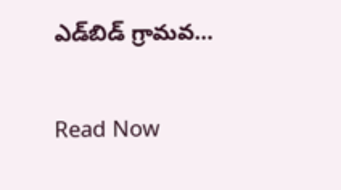ఎడ్‌బిడ్ గ్రామవ…

Read Now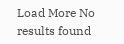Load More No results found